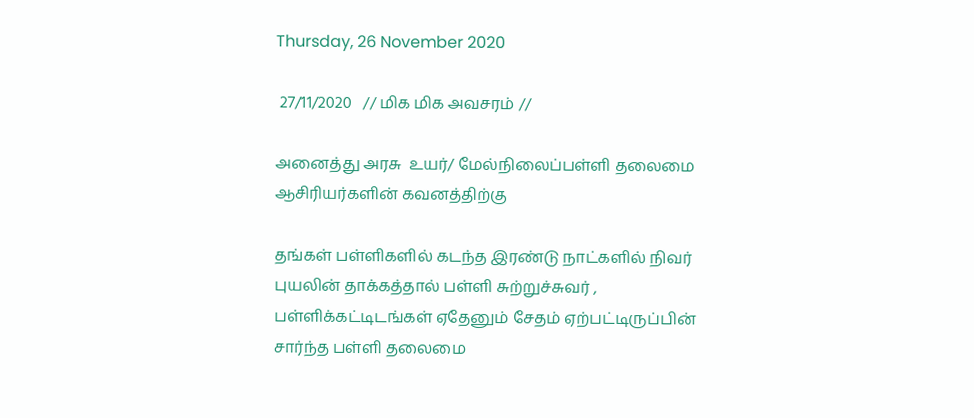Thursday, 26 November 2020

 27/11/2020   // மிக மிக அவசரம் //

அனைத்து அரசு  உயர்/ மேல்நிலைப்பள்ளி தலைமை ஆசிரியர்களின் கவனத்திற்கு

தங்கள் பள்ளிகளில் கடந்த இரண்டு நாட்களில் நிவர் புயலின் தாக்கத்தால் பள்ளி சுற்றுச்சுவர் , பள்ளிக்கட்டிடங்கள் ஏதேனும் சேதம் ஏற்பட்டிருப்பின் சார்ந்த பள்ளி தலைமை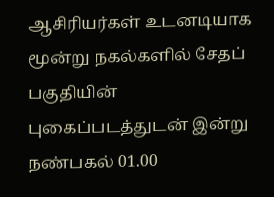ஆசிரியர்கள் உடனடியாக மூன்று நகல்களில் சேதப் பகுதியின் புகைப்படத்துடன் இன்று நண்பகல் 01.00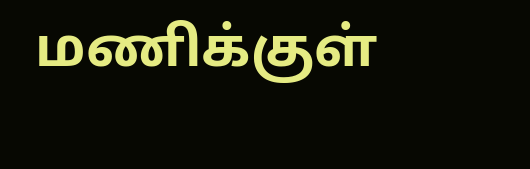மணிக்குள்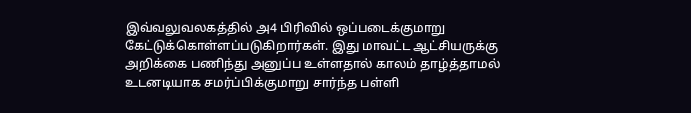இவ்வலுவலகத்தில் அ4 பிரிவில் ஒப்படைக்குமாறு கேட்டுக்கொள்ளப்படுகிறார்கள். இது மாவட்ட ஆட்சியருக்கு  அறிக்கை பணிந்து அனுப்ப உள்ளதால் காலம் தாழ்த்தாமல் உடனடியாக சமர்ப்பிக்குமாறு சார்ந்த பள்ளி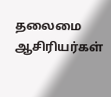தலைமை ஆசிரியர்கள்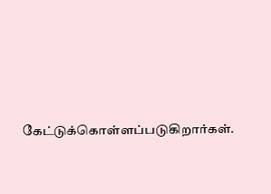கேட்டுக்கொள்ளப்படுகிறார்கள்.